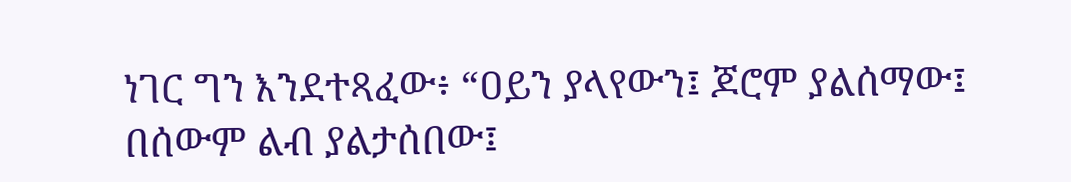ነገር ግን እንደተጻፈው፥ “ዐይን ያላየውን፤ ጆሮም ያልሰማው፤ በሰውም ልብ ያልታሰበው፤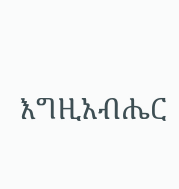እግዚአብሔር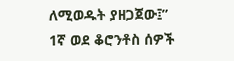ለሚወዱት ያዘጋጀው፤”
1ኛ ወደ ቆሮንቶስ ሰዎች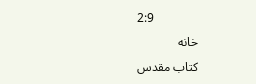2:9
خانه
كتاب مقدس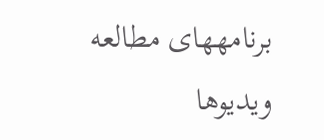برنامههای مطالعه
ویدیوها